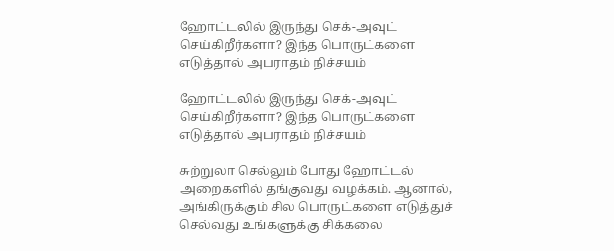ஹோட்டலில் இருந்து செக்-அவுட் செய்கிறீர்களா? இந்த பொருட்களை எடுத்தால் அபராதம் நிச்சயம்

ஹோட்டலில் இருந்து செக்-அவுட் செய்கிறீர்களா? இந்த பொருட்களை எடுத்தால் அபராதம் நிச்சயம்

சுற்றுலா செல்லும் போது ஹோட்டல் அறைகளில் தங்குவது வழக்கம். ஆனால், அங்கிருக்கும் சில பொருட்களை எடுத்துச் செல்வது உங்களுக்கு சிக்கலை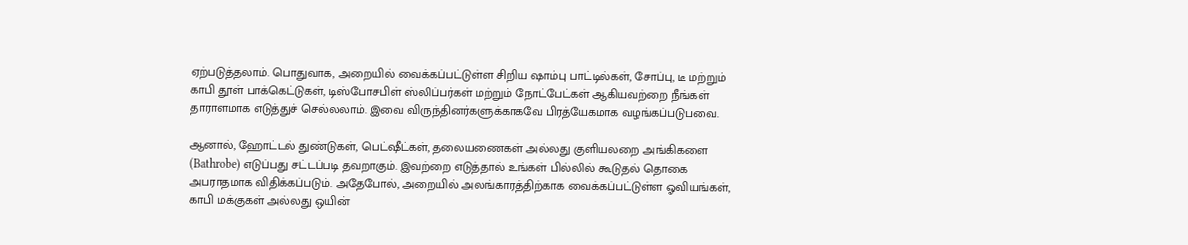ஏற்படுத்தலாம். பொதுவாக, அறையில் வைக்கப்பட்டுள்ள சிறிய ஷாம்பு பாட்டில்கள், சோப்பு, டீ மற்றும் காபி தூள் பாக்கெட்டுகள், டிஸ்போசபிள் ஸ்லிப்பர்கள் மற்றும் நோட்பேட்கள் ஆகியவற்றை நீங்கள் தாராளமாக எடுத்துச் செல்லலாம். இவை விருந்தினர்களுக்காகவே பிரத்யேகமாக வழங்கப்படுபவை.

ஆனால், ஹோட்டல் துண்டுகள், பெட்ஷீட்கள், தலையணைகள் அல்லது குளியலறை அங்கிகளை (Bathrobe) எடுப்பது சட்டப்படி தவறாகும். இவற்றை எடுத்தால் உங்கள் பில்லில் கூடுதல் தொகை அபராதமாக விதிக்கப்படும். அதேபோல், அறையில் அலங்காரத்திற்காக வைக்கப்பட்டுள்ள ஓவியங்கள், காபி மக்குகள் அல்லது ஒயின்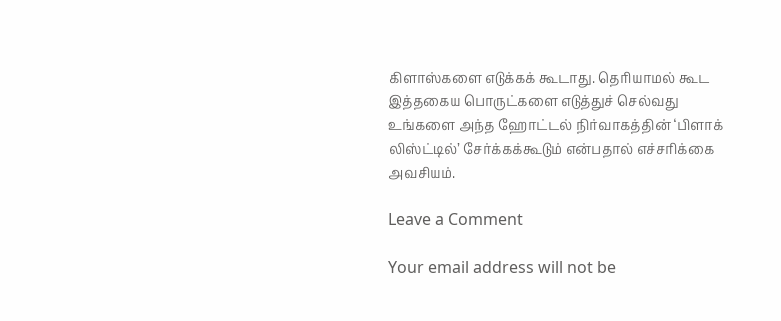கிளாஸ்களை எடுக்கக் கூடாது. தெரியாமல் கூட இத்தகைய பொருட்களை எடுத்துச் செல்வது உங்களை அந்த ஹோட்டல் நிர்வாகத்தின் ‘பிளாக் லிஸ்ட்டில்’ சேர்க்கக்கூடும் என்பதால் எச்சரிக்கை அவசியம்.

Leave a Comment

Your email address will not be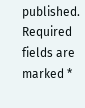published. Required fields are marked *